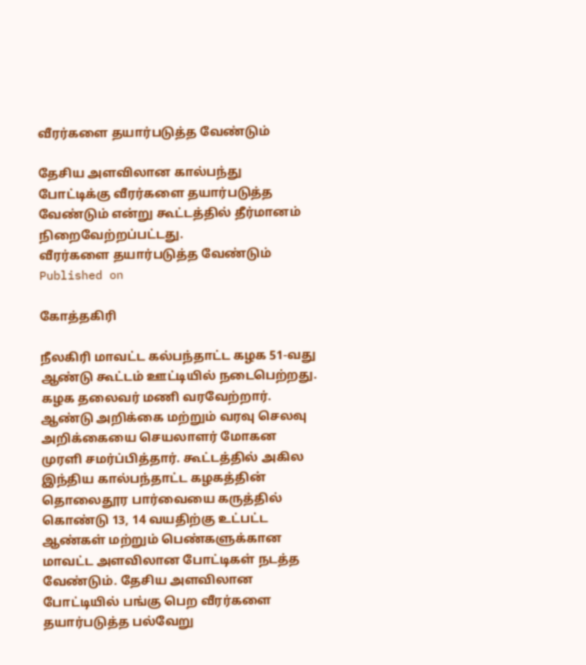வீரர்களை தயார்படுத்த வேண்டும்

தேசிய அளவிலான கால்பந்து போட்டிக்கு வீரர்களை தயார்படுத்த வேண்டும் என்று கூட்டத்தில் தீர்மானம் நிறைவேற்றப்பட்டது.
வீரர்களை தயார்படுத்த வேண்டும்
Published on

கோத்தகிரி

நீலகிரி மாவட்ட கல்பந்தாட்ட கழக 51-வது ஆண்டு கூட்டம் ஊட்டியில் நடைபெற்றது. கழக தலைவர் மணி வரவேற்றார். ஆண்டு அறிக்கை மற்றும் வரவு செலவு அறிக்கையை செயலாளர் மோகன முரளி சமர்ப்பித்தார். கூட்டத்தில் அகில இந்திய கால்பந்தாட்ட கழகத்தின் தொலைதூர பார்வையை கருத்தில் கொண்டு 13, 14 வயதிற்கு உட்பட்ட ஆண்கள் மற்றும் பெண்களுக்கான மாவட்ட அளவிலான போட்டிகள் நடத்த வேண்டும். தேசிய அளவிலான போட்டியில் பங்கு பெற வீரர்களை தயார்படுத்த பல்வேறு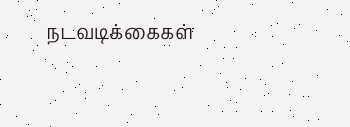நடவடிக்கைகள்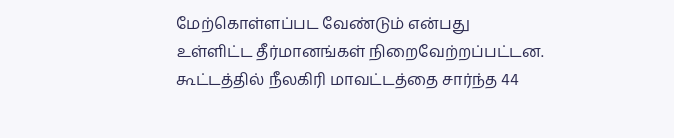மேற்கொள்ளப்பட வேண்டும் என்பது உள்ளிட்ட தீர்மானங்கள் நிறைவேற்றப்பட்டன. கூட்டத்தில் நீலகிரி மாவட்டத்தை சார்ந்த 44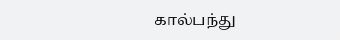கால்பந்து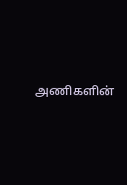அணிகளின்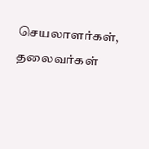செயலாளர்கள், தலைவர்கள்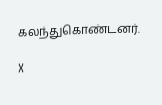கலந்துகொண்டனர்.

X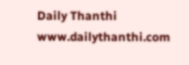Daily Thanthi
www.dailythanthi.com